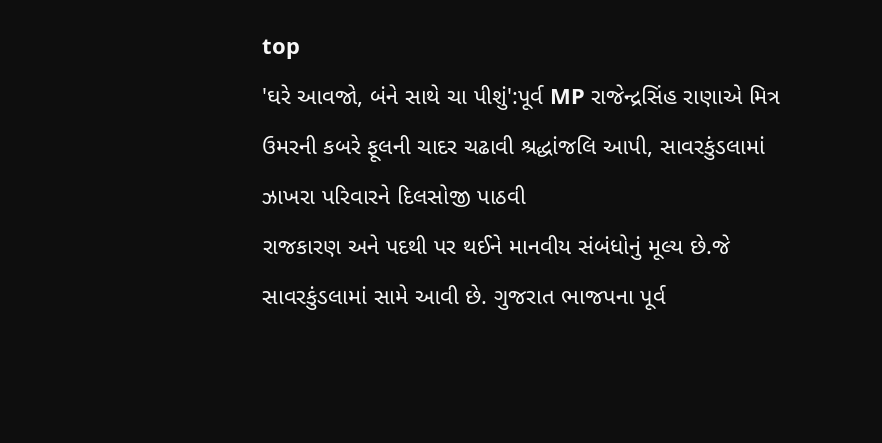top
'ઘરે આવજો, બંને સાથે ચા પીશું':પૂર્વ MP રાજેન્દ્રસિંહ રાણાએ મિત્ર ઉમરની કબરે ફૂલની ચાદર ચઢાવી શ્રદ્ધાંજલિ આપી, સાવરકુંડલામાં ઝાખરા પરિવારને દિલસોજી પાઠવી
રાજકારણ અને પદથી પર થઈને માનવીય સંબંધોનું મૂલ્ય છે.જે સાવરકુંડલામાં સામે આવી છે. ગુજરાત ભાજપના પૂર્વ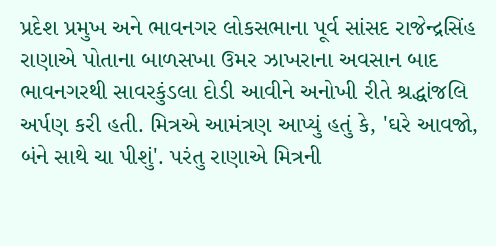પ્રદેશ પ્રમુખ અને ભાવનગર લોકસભાના પૂર્વ સાંસદ રાજેન્દ્રસિંહ રાણાએ પોતાના બાળસખા ઉમર ઝાખરાના અવસાન બાદ ભાવનગરથી સાવરકુંડલા દોડી આવીને અનોખી રીતે શ્રદ્ધાંજલિ અર્પણ કરી હતી. મિત્રએ આમંત્રણ આપ્યું હતું કે, 'ઘરે આવજો, બંને સાથે ચા પીશું'. પરંતુ રાણાએ મિત્રની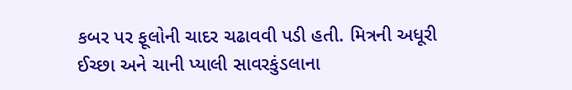કબર પર ફૂલોની ચાદર ચઢાવવી પડી હતી. મિત્રની અધૂરી ઈચ્છા અને ચાની પ્યાલી સાવરકુંડલાના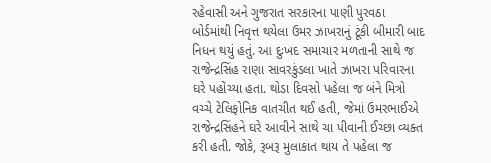રહેવાસી અને ગુજરાત સરકારના પાણી પુરવઠા બોર્ડમાંથી નિવૃત્ત થયેલા ઉમર ઝાખરાનું ટૂંકી બીમારી બાદ નિધન થયું હતું. આ દુઃખદ સમાચાર મળતાની સાથે જ રાજેન્દ્રસિંહ રાણા સાવરકુંડલા ખાતે ઝાખરા પરિવારના ઘરે પહોંચ્યા હતા. થોડા દિવસો પહેલા જ બંને મિત્રો વચ્ચે ટેલિફોનિક વાતચીત થઈ હતી, જેમાં ઉમરભાઈએ રાજેન્દ્રસિંહને ઘરે આવીને સાથે ચા પીવાની ઈચ્છા વ્યક્ત કરી હતી. જોકે, રૂબરૂ મુલાકાત થાય તે પહેલા જ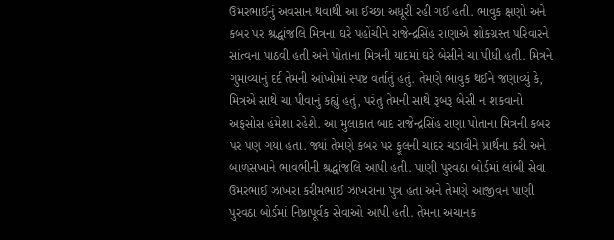ઉમરભાઈનું અવસાન થવાથી આ ઈચ્છા અધૂરી રહી ગઈ હતી. ભાવુક ક્ષણો અને કબર પર શ્રદ્ધાંજલિ મિત્રના ઘરે પહોંચીને રાજેન્દ્રસિંહ રાણાએ શોકગ્રસ્ત પરિવારને સાંત્વના પાઠવી હતી અને પોતાના મિત્રની યાદમાં ઘરે બેસીને ચા પીધી હતી. મિત્રને ગુમાવ્યાનું દર્દ તેમની આંખોમાં સ્પષ્ટ વર્તાતું હતું. તેમણે ભાવુક થઈને જણાવ્યું કે, મિત્રએ સાથે ચા પીવાનું કહ્યું હતું, પરંતુ તેમની સાથે રૂબરૂ બેસી ન શકવાનો અફસોસ હંમેશા રહેશે. આ મુલાકાત બાદ રાજેન્દ્રસિંહ રાણા પોતાના મિત્રની કબર પર પણ ગયા હતા. જ્યાં તેમણે કબર પર ફૂલની ચાદર ચડાવીને પ્રાર્થના કરી અને બાળસખાને ભાવભીની શ્રદ્ધાંજલિ આપી હતી. પાણી પુરવઠા બોર્ડમાં લાંબી સેવા ઉમરભાઈ ઝાખરા કરીમભાઈ ઝાખરાના પુત્ર હતા અને તેમણે આજીવન પાણી પુરવઠા બોર્ડમાં નિષ્ઠાપૂર્વક સેવાઓ આપી હતી. તેમના અચાનક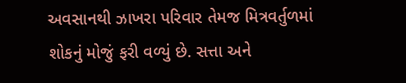અવસાનથી ઝાખરા પરિવાર તેમજ મિત્રવર્તુળમાં શોકનું મોજું ફરી વળ્યું છે. સત્તા અને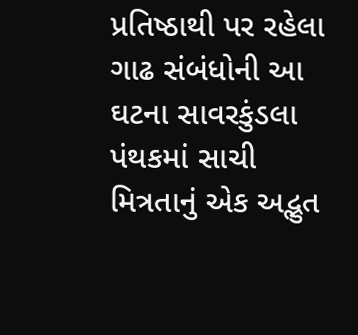પ્રતિષ્ઠાથી પર રહેલા ગાઢ સંબંધોની આ ઘટના સાવરકુંડલા પંથકમાં સાચી મિત્રતાનું એક અદ્ભુત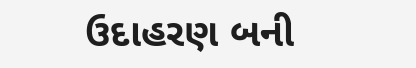ઉદાહરણ બની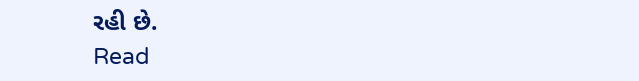રહી છે.
Read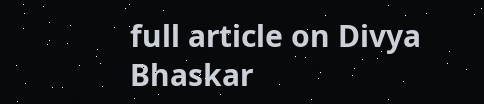full article on Divya Bhaskar